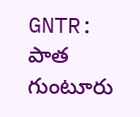GNTR: పాత గుంటూరు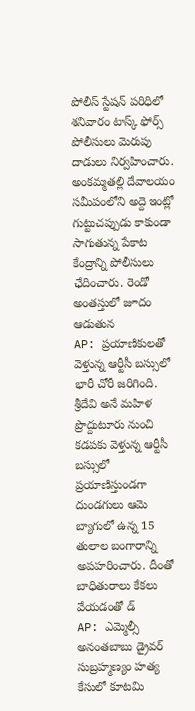పోలీస్ స్టేషన్ పరిధిలో శనివారం టాస్క్ ఫోర్స్ పోలీసులు మెరుపు దాడులు నిర్వహించారు. అంకమ్మతల్లి దేవాలయం సమీపంలోని అద్దె ఇంట్లో గుట్టుచప్పుడు కాకుండా సాగుతున్న పేకాట కేంద్రాన్ని పోలీసులు ఛేదించారు. రెండో అంతస్తులో జూదం ఆడుతున
AP: ప్రయాణికులతో వెళ్తున్న ఆర్టీసీ బస్సులో భారీ చోరీ జరిగింది. శ్రీదేవి అనే మహిళ ప్రొద్దుటూరు నుంచి కడపకు వెళ్తున్న ఆర్టీసీ బస్సులో ప్రయాణిస్తుండగా దుండగులు ఆమె బ్యాగులో ఉన్న 15 తులాల బంగారాన్ని అపహరించారు. దీంతో బాధితురాలు కేకలు వేయడంతో డ్
AP: ఎమ్మెల్సీ అనంతబాబు డ్రైవర్ సుబ్రహ్మణ్యం హత్య కేసులో కూటమి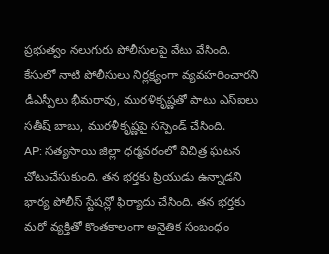ప్రభుత్వం నలుగురు పోలీసులపై వేటు వేసింది. కేసులో నాటి పోలీసులు నిర్లక్ష్యంగా వ్యవహరించారని డీఎస్పీలు భీమరావు, మురళికృష్ణతో పాటు ఎస్ఐలు సతీష్ బాబు, మురళీకృష్ణపై సస్పెండ్ చేసింది.
AP: సత్యసాయి జిల్లా ధర్మవరంలో విచిత్ర ఘటన చోటుచేసుకుంది. తన భర్తకు ప్రియుడు ఉన్నాడని భార్య పోలీస్ స్టేషన్లో ఫిర్యాదు చేసింది. తన భర్తకు మరో వ్యక్తితో కొంతకాలంగా అనైతిక సంబంధం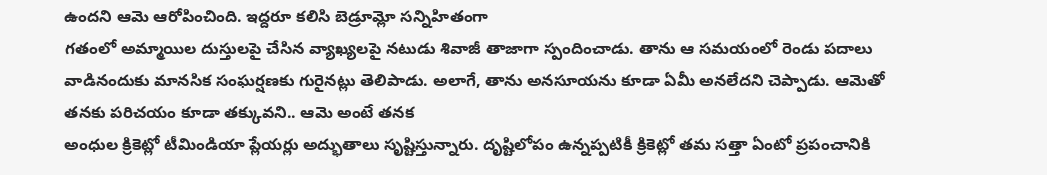ఉందని ఆమె ఆరోపించింది. ఇద్దరూ కలిసి బెడ్రూమ్లో సన్నిహితంగా
గతంలో అమ్మాయిల దుస్తులపై చేసిన వ్యాఖ్యలపై నటుడు శివాజీ తాజాగా స్పందించాడు. తాను ఆ సమయంలో రెండు పదాలు వాడినందుకు మానసిక సంఘర్షణకు గురైనట్లు తెలిపాడు. అలాగే, తాను అనసూయను కూడా ఏమీ అనలేదని చెప్పాడు. ఆమెతో తనకు పరిచయం కూడా తక్కువని.. ఆమె అంటే తనక
అంధుల క్రికెట్లో టీమిండియా ప్లేయర్లు అద్భుతాలు సృష్టిస్తున్నారు. దృష్టిలోపం ఉన్నప్పటికీ క్రికెట్లో తమ సత్తా ఏంటో ప్రపంచానికి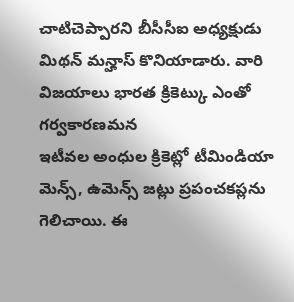చాటిచెప్పారని బీసీసీఐ అధ్యక్షుడు మిథన్ మన్హాస్ కొనియాడారు. వారి విజయాలు భారత క్రికెట్కు ఎంతో గర్వకారణమన
ఇటీవల అంధుల క్రికెట్లో టీమిండియా మెన్స్, ఉమెన్స్ జట్లు ప్రపంచకప్లను గెలిచాయి. ఈ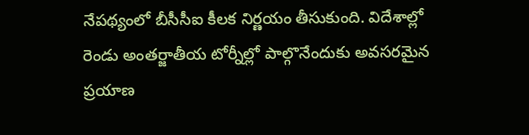నేపథ్యంలో బీసీసీఐ కీలక నిర్ణయం తీసుకుంది. విదేశాల్లో రెండు అంతర్జాతీయ టోర్నీల్లో పాల్గొనేందుకు అవసరమైన ప్రయాణ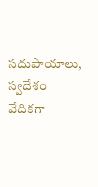సదుపాయాలు, స్వదేశం వేదికగా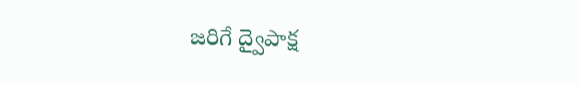జరిగే ద్వైపాక్ష